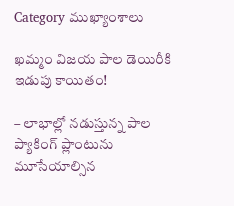Category ముఖ్యాంశాలు

ఖమ్మం విజయ పాల డెయిరీకి ఇడుపు కాయితం!

– లాభాల్లో న‌డుస్తున్న పాల ప్యాకింగ్ ప్లాంటును మూసేయాల్సిన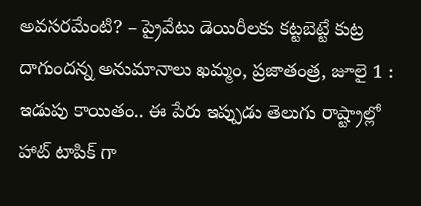అవ‌స‌ర‌మేంటి? – ప్రైవేటు డెయిరీల‌కు క‌ట్ట‌బెట్టే కుట్ర దాగుంద‌న్న అనుమానాలు ఖమ్మం, ప్రజాతంత్ర, జూలై 1 : ఇడుపు కాయితం.. ఈ పేరు ఇప్పుడు తెలుగు రాష్ట్రాల్లో హాట్ టాపిక్ గా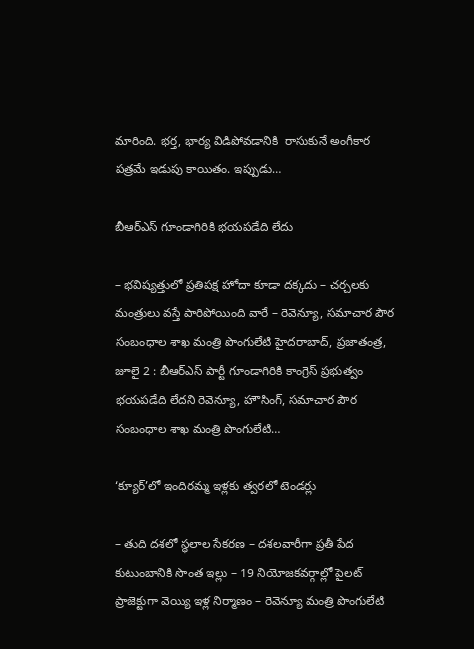మారింది. భర్త, భార్య విడిపోవడానికి  రాసుకునే అంగీకార పత్రమే ఇడుపు కాయితం. ఇప్పుడు…

బీఆర్‌ఎస్ గూండాగిరికి భయపడేది లేదు

– భవిష్యత్తులో ప్రతిపక్ష హోదా కూడా దక్కదు – చర్చలకు మంత్రులు వస్తే పారిపోయింది వారే – రెవెన్యూ, సమాచార పౌర సంబంధాల శాఖ మంత్రి పొంగులేటి హైదరాబాద్, ప్రజాతంత్ర, జూలై 2 : బీఆర్‌ఎస్ పార్టీ గూండాగిరికి కాంగ్రెస్ ప్రభుత్వం భయపడేది లేదని రెవెన్యూ, హౌసింగ్, సమాచార పౌర సంబంధాల శాఖ మంత్రి పొంగులేటి…

‘క్యూర్‌’లో ఇందిరమ్మ ఇళ్లకు త్వరలో టెండర్లు

– తుది దశలో స్ధలాల సేకరణ – దశలవారీగా ప్రతీ పేద కుటుంబానికి సొంత ఇల్లు – 19 నియోజకవర్గాల్లో పైలట్ ప్రాజెక్టుగా వెయ్యి ఇళ్ల నిర్మాణం – రెవెన్యూ మంత్రి పొంగులేటి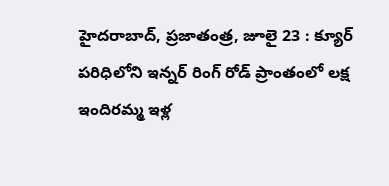హైదరాబాద్, ప్రజాతంత్ర, జూలై 23 : క్యూర్ పరిధిలోని ఇన్నర్ రింగ్ రోడ్ ప్రాంతంలో లక్ష ఇందిరమ్మ ఇళ్ల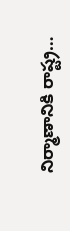నిర్మాణానికి రాష్ట్ర…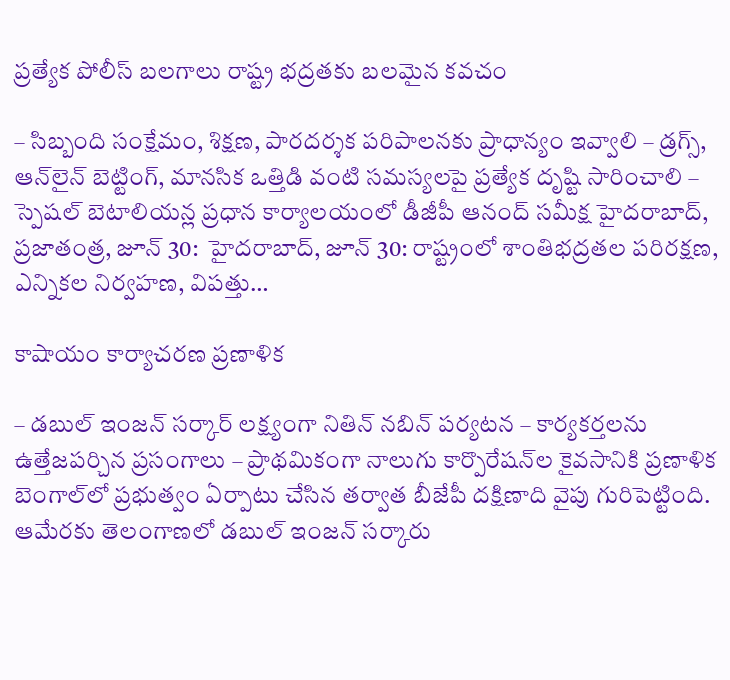ప్రత్యేక పోలీస్ బలగాలు రాష్ట్ర భద్రతకు బలమైన కవచం

– సిబ్బంది సంక్షేమం, శిక్షణ, పారదర్శక పరిపాలనకు ప్రాధాన్యం ఇవ్వాలి – డ్రగ్స్, ఆన్‌లైన్ బెట్టింగ్, మానసిక ఒత్తిడి వంటి సమస్యలపై ప్రత్యేక దృష్టి సారించాలి – స్పెషల్ బెటాలియన్ల ప్రధాన కార్యాలయంలో డీజీపీ ఆనంద్ స‌మీక్ష హైద‌రాబాద్‌, ప్ర‌జాతంత్ర‌, జూన్ 30:  హైదరాబాద్, జూన్ 30: రాష్ట్రంలో శాంతిభద్రతల పరిరక్షణ, ఎన్నికల నిర్వహణ, విపత్తు…

కాషాయం కార్యాచ‌ర‌ణ ప్ర‌ణాళిక‌

– డబుల్‌ ఇం‌జన్‌ ‌సర్కార్‌ ‌లక్ష్యంగా నితిన్‌ ‌నబిన్‌ ‌పర్యటన – కార్యకర్తలను ఉత్తేజపర్చిన ప్రసంగాలు – ప్రాథమికంగా నాలుగు కార్పొరేషన్‌ల కైవసానికి ప్రణాళిక బెంగాల్‌లో ప్ర‌భుత్వం ఏర్పాటు చేసిన త‌ర్వాత బీజేపీ ద‌క్షిణాది వైపు గురిపెట్టింది. ఆమేర‌కు తెలంగాణలో డ‌బుల్ ఇంజ‌న్ స‌ర్కారు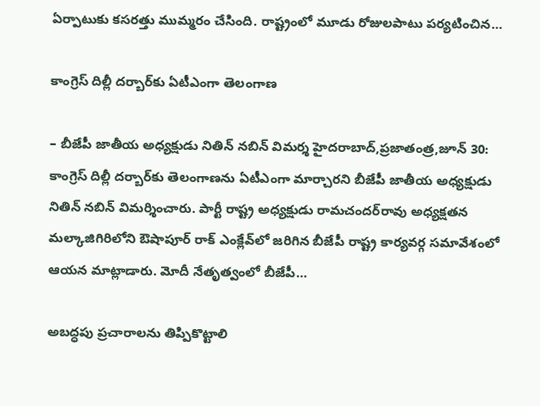ఏర్పాటుకు క‌స‌ర‌త్తు ముమ్మ‌రం చేసింది. రాష్ట్రంలో మూడు రోజుల‌పాటు ప‌ర్య‌టించిన…

కాంగ్రెస్‌ ‌దిల్లీ దర్బార్‌కు ఏటీఎంగా తెలంగాణ

– బీజేపీ జాతీయ అధ్యక్షుడు నితిన్‌ ‌నబిన్‌ ‌విమర్శ హైదరాబాద్‌,ప్రజాతంత్ర,జూన్‌ 30: కాంగ్రెస్‌ ‌దిల్లీ దర్బార్‌కు తెలంగాణను ఏటీఎంగా మార్చారని బీజేపీ జాతీయ అధ్యక్షుడు నితిన్‌ ‌నబిన్‌ ‌విమర్శించారు. పార్టీ రాష్ట్ర అధ్యక్షుడు రామచందర్‌రావు అధ్యక్షతన మల్కాజిగిరిలోని ఔషాపూర్‌ ‌రాక్‌ ఎం‌క్లేవ్‌లో జరిగిన బీజేపీ రాష్ట్ర కార్యవర్గ సమావేశంలో ఆయ‌న‌ మాట్లాడారు. మోదీ నేతృత్వంలో బీజేపీ…

అబ‌ద్ధ‌పు ప్రచారాలను తిప్పికొట్టాలి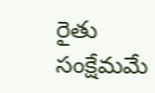రైతు సంక్షేమమే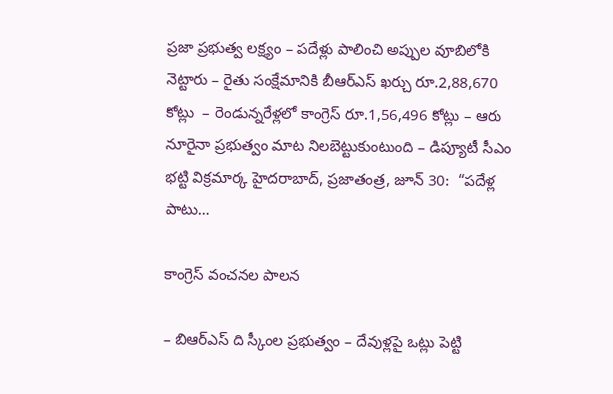ప్రజా ప్రభుత్వ లక్ష్యం – ప‌దేళ్లు పాలించి అప్పుల వూబిలోకి నెట్టారు – రైతు సంక్షేమానికి బీఆర్ఎస్ ఖ‌ర్చు రూ.2,88,670 కోట్లు  – రెండున్న‌రేళ్ల‌లో కాంగ్రెస్ రూ.1,56,496 కోట్లు – ఆరు నూరైనా ప్ర‌భుత్వం మాట నిల‌బెట్టుకుంటుంది – డిప్యూటీ సీఎం భ‌ట్టి విక్ర‌మార్క‌ హైద‌రాబాద్‌, ప్ర‌జాతంత్ర‌, జూన్ 30:  “పదేళ్ల పాటు…

కాంగ్రెస్ వంచనల పాలన

– బిఆర్ఎస్ ది స్కీంల ప్రభుత్వం – దేవుళ్లపై ఒట్లు పెట్టి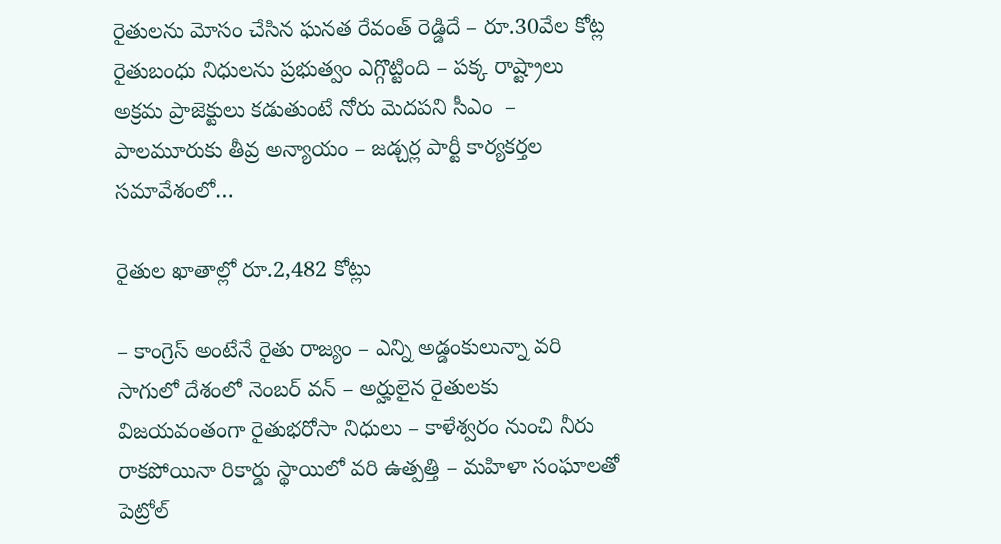రైతులను మోసం చేసిన ఘనత రేవంత్ రెడ్డిదే – రూ.30వేల కోట్ల రైతుబంధు నిధులను ప్రభుత్వం ఎగ్గొట్టింది – పక్క రాష్ట్రాలు అక్రమ ప్రాజెక్టులు కడుతుంటే నోరు మెదపని సీఎం  – పాలమూరుకు తీవ్ర అన్యాయం – జడ్చర్ల పార్టీ కార్యకర్తల సమావేశంలో…

రైతుల ఖాతాల్లో రూ.2,482 కోట్లు

– కాంగ్రెస్ అంటేనే రైతు రాజ్యం – ఎన్ని అడ్డంకులున్నా వ‌రి సాగులో దేశంలో నెంబ‌ర్ వ‌న్‌ – అర్హులైన రైతుల‌కు విజ‌య‌వంతంగా రైతుభ‌రోసా నిధులు – కాళేశ్వ‌రం నుంచి నీరు రాక‌పోయినా రికార్డు స్థాయిలో వ‌రి ఉత్ప‌త్తి – మ‌హిళా సంఘాల‌తో పెట్రోల్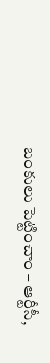బంకులు పెట్టించాం – ఆర్టీసీ,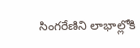సింగ‌రేణిని లాభాల్లోకి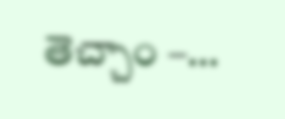తెచ్చాం –…